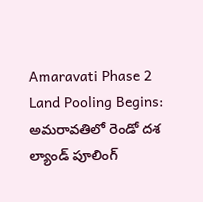Amaravati Phase 2 Land Pooling Begins: అమరావతిలో రెండో దశ ల్యాండ్ పూలింగ్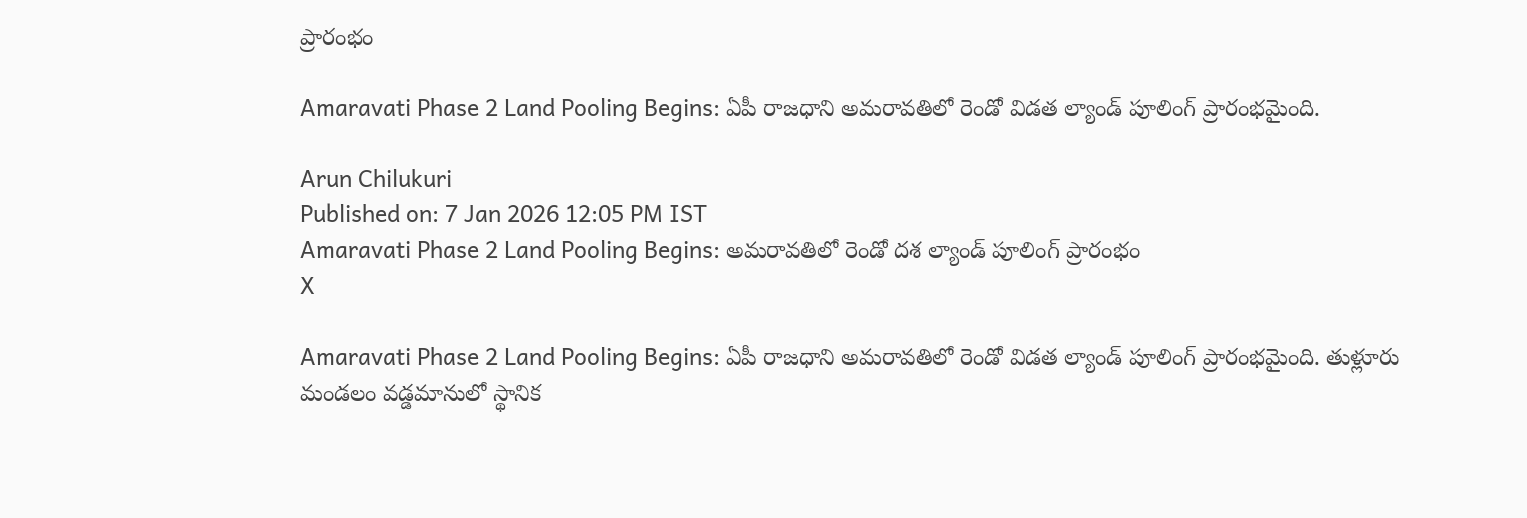ప్రారంభం

Amaravati Phase 2 Land Pooling Begins: ఏపీ రాజధాని అమరావతిలో రెండో విడత ల్యాండ్ పూలింగ్ ప్రారంభమైంది.

Arun Chilukuri
Published on: 7 Jan 2026 12:05 PM IST
Amaravati Phase 2 Land Pooling Begins: అమరావతిలో రెండో దశ ల్యాండ్ పూలింగ్ ప్రారంభం
X

Amaravati Phase 2 Land Pooling Begins: ఏపీ రాజధాని అమరావతిలో రెండో విడత ల్యాండ్ పూలింగ్ ప్రారంభమైంది. తుళ్లూరు మండలం వడ్డమానులో స్థానిక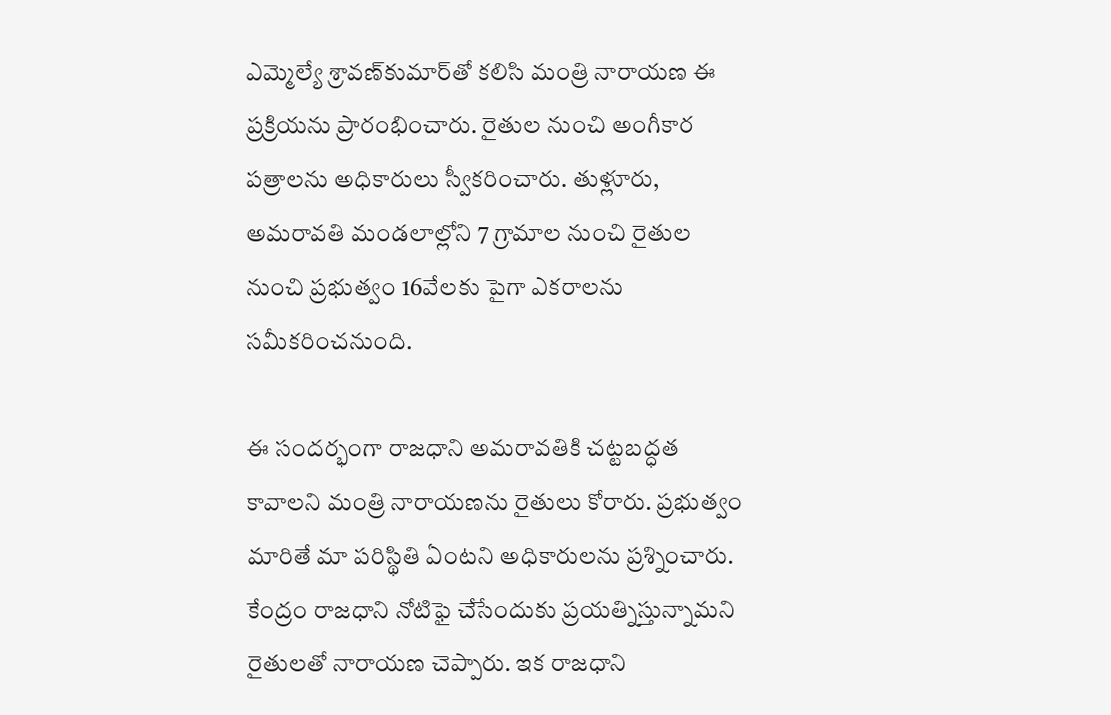ఎమ్మెల్యే శ్రావణ్‌కుమార్‌తో కలిసి మంత్రి నారాయణ ఈ ప్రక్రియను ప్రారంభించారు. రైతుల నుంచి అంగీకార పత్రాలను అధికారులు స్వీకరించారు. తుళ్లూరు, అమరావతి మండలాల్లోని 7 గ్రామాల నుంచి రైతుల నుంచి ప్రభుత్వం 16వేలకు పైగా ఎకరాలను సమీకరించనుంది.

ఈ సందర్భంగా రాజధాని అమరావతికి చట్టబద్ధత కావాలని మంత్రి నారాయణను రైతులు కోరారు. ప్రభుత్వం మారితే మా పరిస్థితి ఏంటని అధికారులను ప్రశ్నించారు. కేంద్రం రాజధాని నోటిఫై చేసేందుకు ప్రయత్నిస్తున్నామని రైతులతో నారాయణ చెప్పారు. ఇక రాజధాని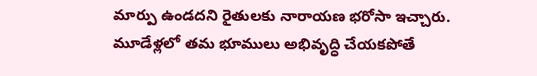మార్పు ఉండదని రైతులకు నారాయణ భరోసా ఇచ్చారు. మూడేళ్లలో తమ భూములు అభివృద్ధి చేయకపోతే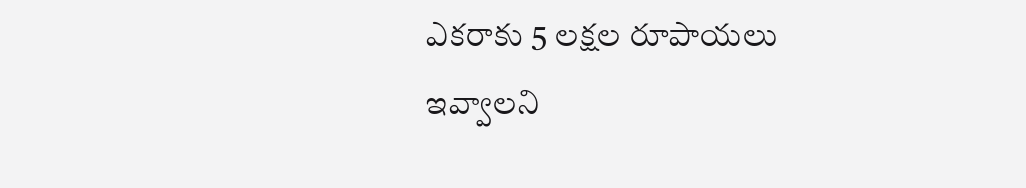ఎకరాకు 5 లక్షల రూపాయలు ఇవ్వాలని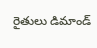రైతులు డిమాండ్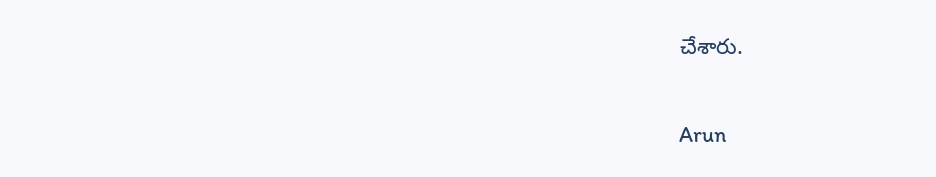చేశారు.

Arun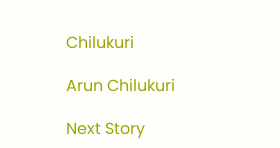Chilukuri

Arun Chilukuri

Next Story